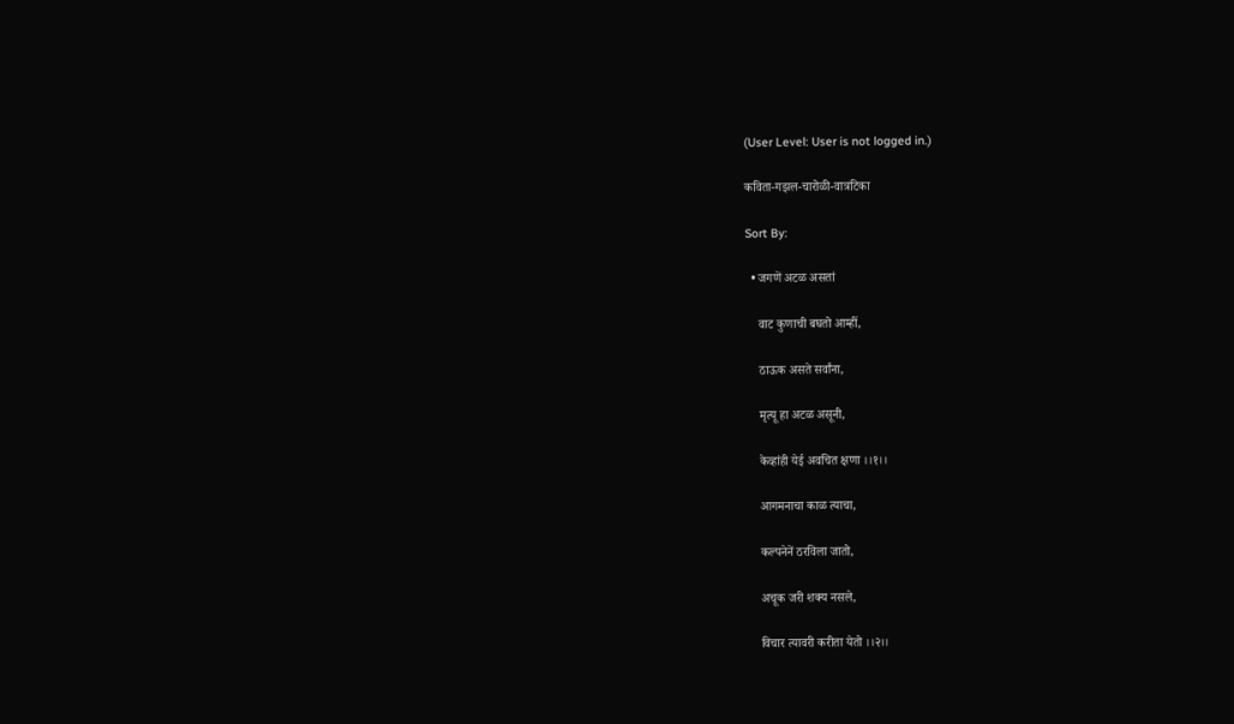(User Level: User is not logged in.)

कविता-गझल-चारोळी-वात्रटिका

Sort By:

  • जगणें अटळ असतां

    वाट कुणाची बघतो आम्हीं,

    ठाऊक असते सर्वांना,

    मृत्यू हा अटळ असूनी,

    केव्हांही येई अवचित क्षणा ।।१।।

    आगमनाचा काळ त्याचा,

    कल्पनेनें ठरविला जातो,

    अचूक जरी शक्य नसले,

    विचार त्यावरी करीता येतो ।।२।।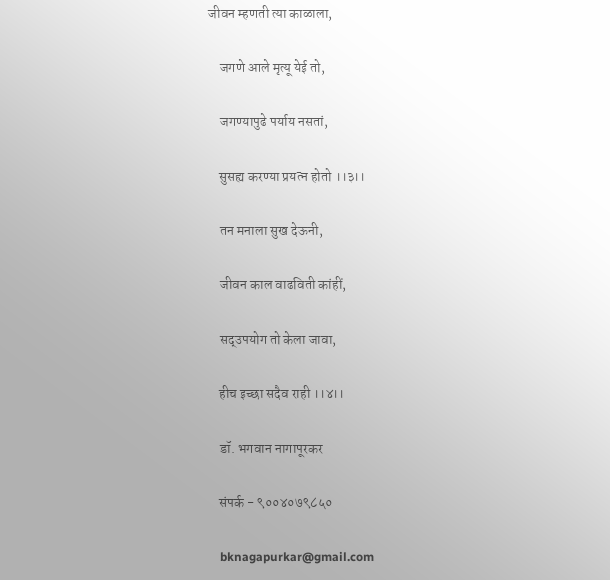जीवन म्हणती त्या काळाला,

    जगणे आले मृत्यू येई तो,

    जगण्यापुढे पर्याय नसतां,

    सुसह्य करण्या प्रयत्न होतो ।।३।।

    तन मनाला सुख देऊनी,

    जीवन काल वाढविती कांहीं,

    सद्उपयोग तो केला जावा,

    हीच इच्छा सदैव राही ।।४।।

    डॉ. भगवान नागापूरकर

    संपर्क - ९००४०७९८५०

    bknagapurkar@gmail.com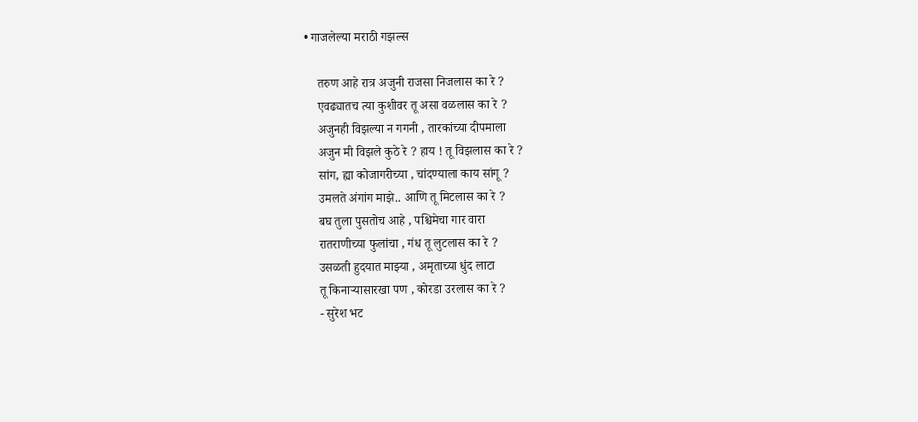• गाजलेल्या मराठी गझल्स

    तरुण आहे रात्र अजुनी राजसा निजलास का रे ?
    एवढ्यातच त्या कुशीवर तू असा वळलास का रे ?
    अजुनही विझल्या न गगनी , तारकांच्या दीपमाला
    अजुन मी विझले कुठे रे ? हाय ! तू विझलास का रे ?
    सांग, ह्या कोजागरीच्या , चांदण्याला काय सांगू ?
    उमलते अंगांग माझे.. आणि तू मिटलास का रे ?
    बघ तुला पुसतोच आहे , पश्चिमेचा गार वारा
    रातराणीच्या फुलांचा , गंध तू लुटलास का रे ?
    उसळती हुदयात माझ्या , अमृताच्या धुंद लाटा
    तू किनार्‍यासारखा पण , कोरडा उरलास का रे ?
    - सुरेश भट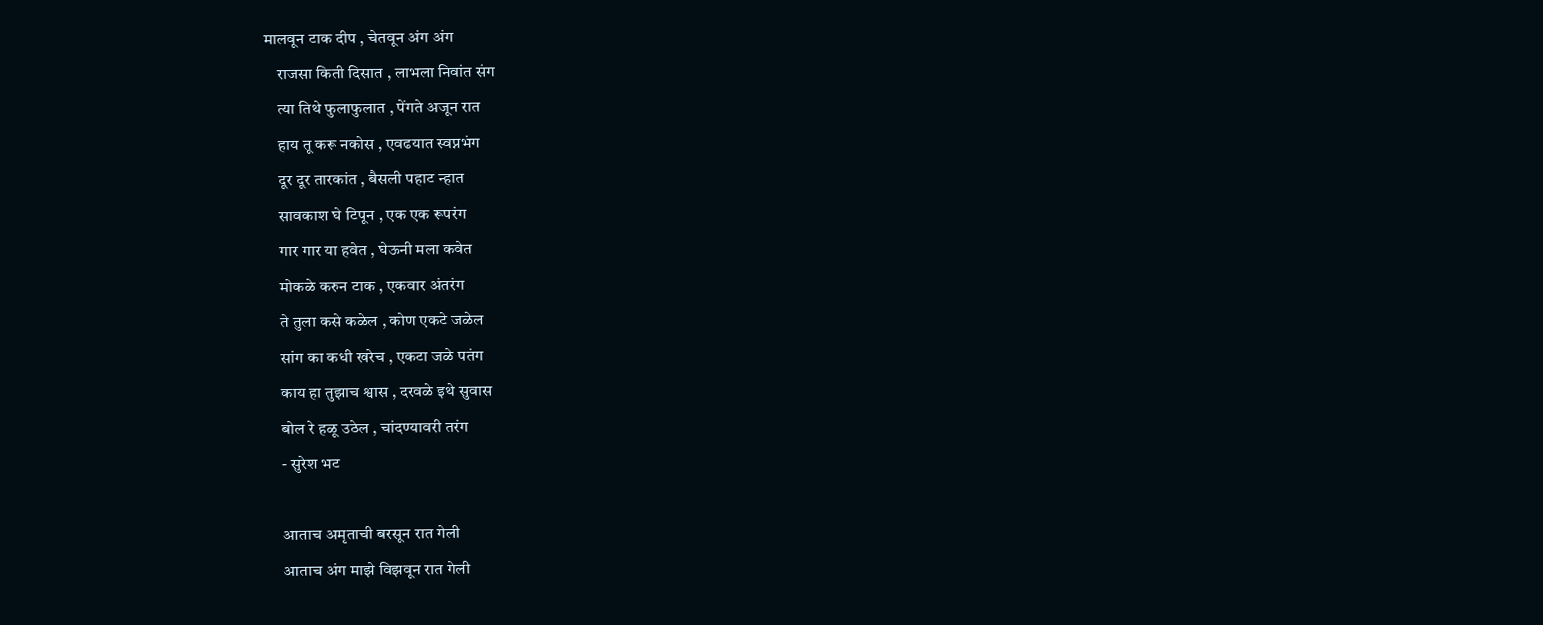मालवून टाक दीप , चेतवून अंग अंग
    राजसा किती दिसात , लाभला निवांत संग
    त्या तिथे फुलाफुलात , पेंगते अजून रात
    हाय तू करू नकोस , एवढयात स्वप्नभंग
    दूर दूर तारकांत , बैसली पहाट न्हात
    सावकाश घे टिपून , एक एक रूपरंग
    गार गार या हवेत , घेऊनी मला कवेत
    मोकळे करुन टाक , एकवार अंतरंग
    ते तुला कसे कळेल , कोण एकटे जळेल
    सांग का कधी खरेच , एकटा जळे पतंग
    काय हा तुझाच श्वास , दरवळे इथे सुवास
    बोल रे हळू उठेल , चांदण्यावरी तरंग
    - सुरेश भट

    आताच अमृताची बरसून रात गेली
    आताच अंग माझे विझवून रात गेली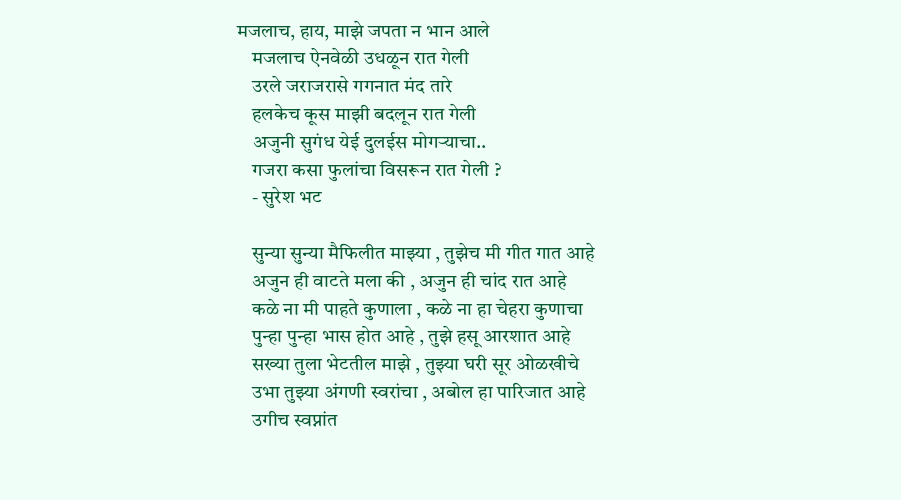मजलाच, हाय, माझे जपता न भान आले
    मजलाच ऐनवेळी उधळून रात गेली
    उरले जराजरासे गगनात मंद तारे
    हलकेच कूस माझी बदलून रात गेली
    अजुनी सुगंध येई दुलईस मोगर्‍याचा..
    गजरा कसा फुलांचा विसरून रात गेली ?
    - सुरेश भट

    सुन्या सुन्या मैफिलीत माझ्या , तुझेच मी गीत गात आहे
    अजुन ही वाटते मला की , अजुन ही चांद रात आहे
    कळे ना मी पाहते कुणाला , कळे ना हा चेहरा कुणाचा
    पुन्हा पुन्हा भास होत आहे , तुझे हसू आरशात आहे
    सख्या तुला भेटतील माझे , तुझ्या घरी सूर ओळखीचे
    उभा तुझ्या अंगणी स्वरांचा , अबोल हा पारिजात आहे
    उगीच स्वप्नांत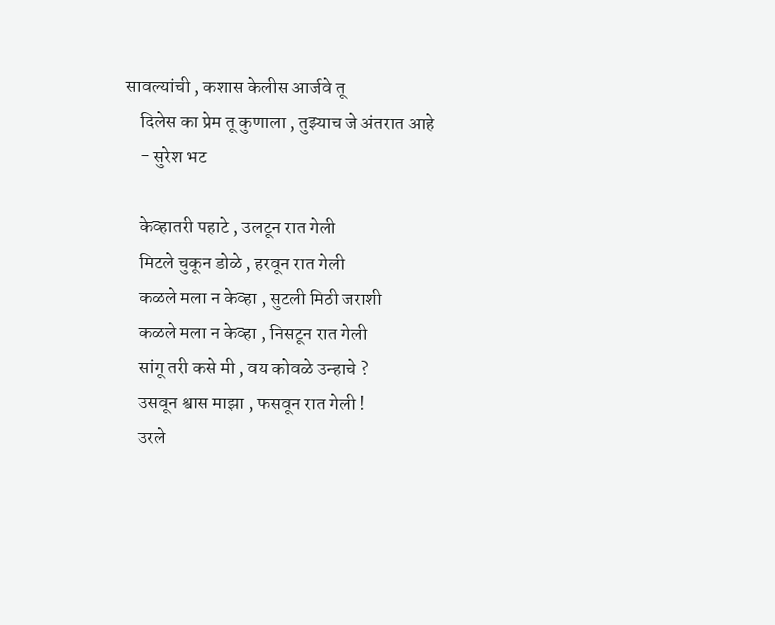सावल्यांची , कशास केलीस आर्जवे तू
    दिलेस का प्रेम तू कुणाला , तुझ्याच जे अंतरात आहे
    - सुरेश भट

    केव्हातरी पहाटे , उलटून रात गेली
    मिटले चुकून डोळे , हरवून रात गेली
    कळले मला न केव्हा , सुटली मिठी जराशी
    कळले मला न केव्हा , निसटून रात गेली
    सांगू तरी कसे मी , वय कोवळे उन्हाचे ?
    उसवून श्वास माझा , फसवून रात गेली !
    उरले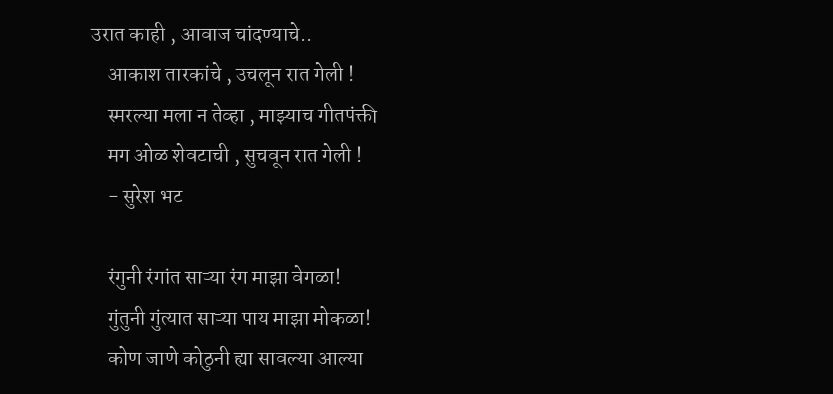उरात काही , आवाज चांदण्याचे..
    आकाश तारकांचे , उचलून रात गेली !
    स्मरल्या मला न तेव्हा , माझ्याच गीतपंक्ती
    मग ओळ शेवटाची , सुचवून रात गेली !
    - सुरेश भट

    रंगुनी रंगांत साऱ्या रंग माझा वेगळा!
    गुंतुनी गुंत्यात साऱ्या पाय माझा मोकळा!
    कोण जाणे कोठुनी ह्या सावल्या आल्या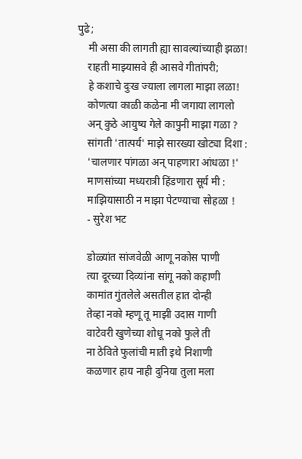पुढे;
    मी असा की लागती ह्या सावल्यांच्याही झळा!
    राहती माझ्यासवे ही आसवे गीतांपरी;
    हे कशाचे दुःख ज्याला लागला माझा लळा!
    कोणत्या काळी कळेना मी जगाया लागलो
    अन् कुठे आयुष्य गेले कापुनी माझा गळा ?
    सांगती 'तात्पर्य' माझे सारख्या खोट्या दिशा :
    'चालणार पांगळा अन् पाहणारा आंधळा !'
    माणसांच्या मध्यरात्री हिंडणारा सूर्य मी :
    माझियासाठी न माझा पेटण्याचा सोहळा !
    - सुरेश भट

    डोळ्यांत सांजवेळी आणू नकोस पाणी
    त्या दूरच्या दिव्यांना सांगू नको कहाणी
    कामांत गुंतलेले असतील हात दोन्ही
    तेव्हा नको म्हणू तू माझी उदास गाणी
    वाटेवरी खुणेच्या शोधू नको फुले ती
    ना ठेविते फुलांची माती इथे निशाणी
    कळणार हाय नाही दुनिया तुला मला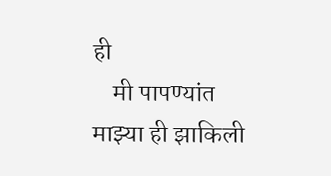ही
    मी पापण्यांत माझ्या ही झाकिली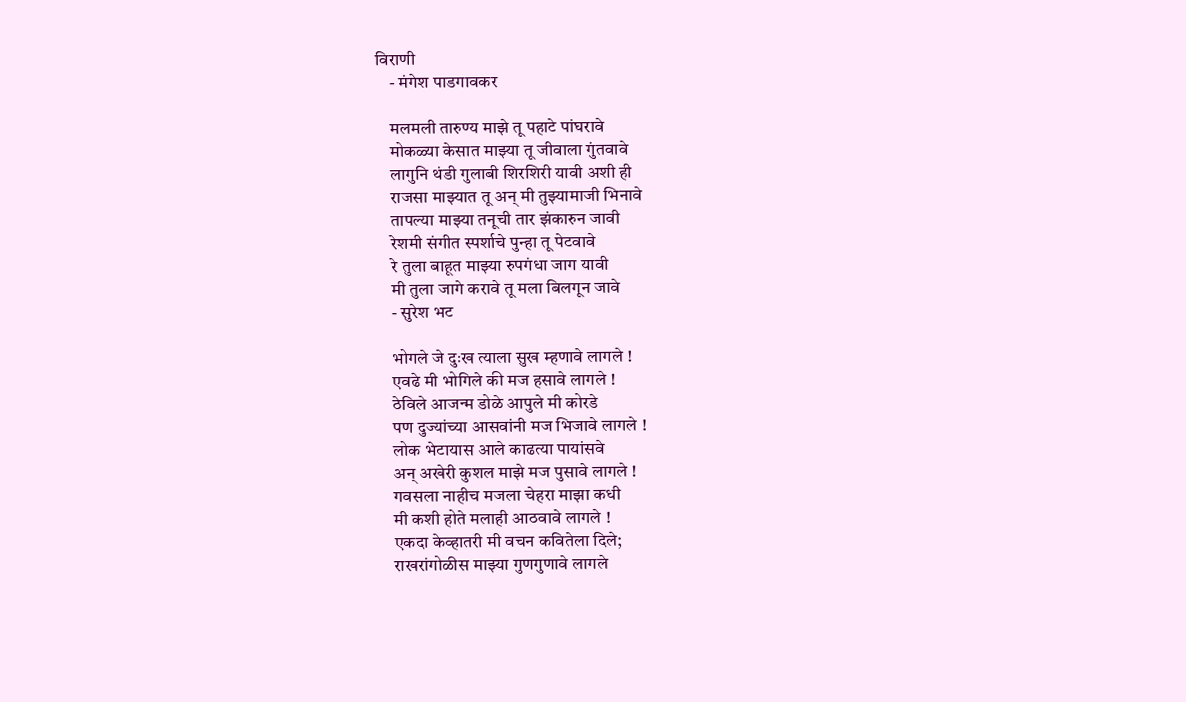विराणी
    - मंगेश पाडगावकर

    मलमली तारुण्य माझे तू पहाटे पांघरावे
    मोकळ्या केसात माझ्या तू जीवाला गुंतवावे
    लागुनि थंडी गुलाबी शिरशिरी यावी अशी ही
    राजसा माझ्यात तू अन् मी तुझ्यामाजी भिनावे
    तापल्या माझ्या तनूची तार झंकारुन जावी
    रेशमी संगीत स्पर्शाचे पुन्हा तू पेटवावे
    रे तुला बाहूत माझ्या रुपगंधा जाग यावी
    मी तुला जागे करावे तू मला बिलगून जावे
    - सुरेश भट

    भोगले जे दुःख त्याला सुख म्हणावे लागले !
    एवढे मी भोगिले की मज हसावे लागले !
    ठेविले आजन्म डोळे आपुले मी कोरडे
    पण दुज्यांच्या आसवांनी मज भिजावे लागले !
    लोक भेटायास आले काढत्या पायांसवे
    अन्‌ अखेरी कुशल माझे मज पुसावे लागले !
    गवसला नाहीच मजला चेहरा माझा कधी
    मी कशी होते मलाही आठवावे लागले !
    एकदा केव्हातरी मी वचन कवितेला दिले;
    राखरांगोळीस माझ्या गुणगुणावे लागले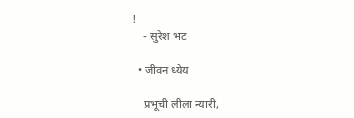!
    - सुरेश भट

  • जीवन ध्येय

    प्रभूची लीला न्यारी,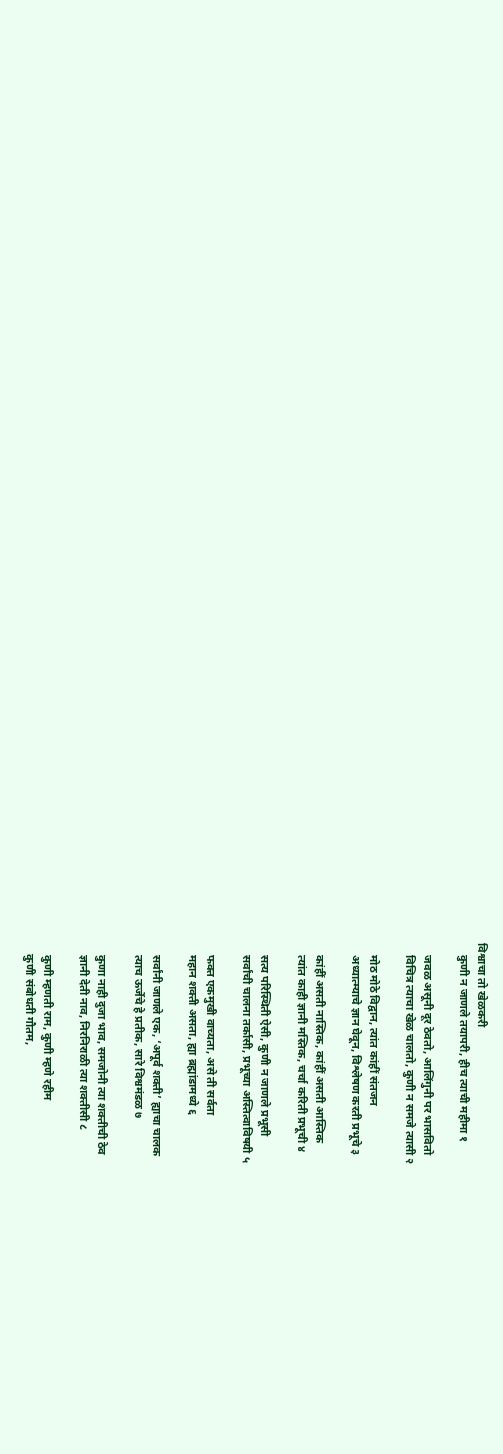विश्वाचा तो खेळकरी
    कुणी न जाणले तयापरी, हीच त्याची महीमा १

    जवळ असूनी दूर ठेवतो, आलिंगुनी पर भासवितो
    विचित्र त्याचा खेळ चालतो, कुणी न समजे त्यासी २

    मोठ मोठे विद्वान, त्यांत कांहीं संतजन
    अध्यात्म्याचे ज्ञान घेवून, विश्लेषण करती प्रभूचे ३

    कांहीं असती नास्तिक, कांहीं असती आस्तिक
    त्यांत काही ज्ञानी मस्तिक, चर्चा करिती प्रभूची ४

    सत्य परिस्थिती ऐसी, कुणी न जाणले प्रभूसी
    सर्वांची चालना तर्कासी, प्रभूच्या अस्तित्वाविषयी ५

    फक्त एकमुखी वाच्यता, असे ती सर्वता
    महान शक्ती असता, ह्या ब्रह्मांडामध्ये ६

    सर्वांनी जाणले एक, ‘अपूर्व शक्ती’ ह्याचा चालक
    त्याच ऊर्जेचे हे प्रतीक, सारे विश्वमंडळ ७

    कुणा नाही दुजा भाव, समजोनी त्या शक्तीची ठेव
    ज्ञानी देती नाव, निरनिराळी त्या शक्तीसी ८

    कुणी म्हणती राम, कुणी म्हणे रहीम
    कुणी संबोधती गौतम,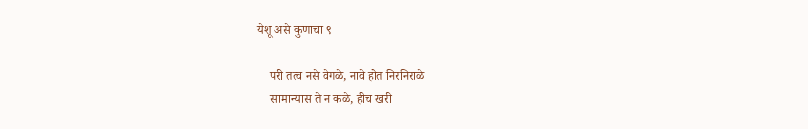येशू असे कुणाचा ९

    परी तत्व नसे वेगळे, नावे होत निरनिराळे
    सामान्यास ते न कळे, हीच खरी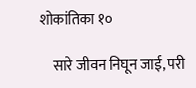शोकांतिका १०

    सारे जीवन निघून जाई, परी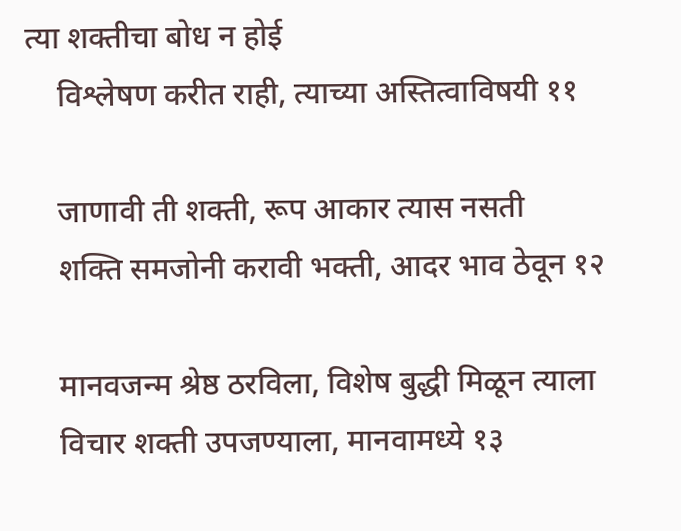त्या शक्तीचा बोध न होई
    विश्लेषण करीत राही, त्याच्या अस्तित्वाविषयी ११

    जाणावी ती शक्ती, रूप आकार त्यास नसती
    शक्ति समजोनी करावी भक्ती, आदर भाव ठेवून १२

    मानवजन्म श्रेष्ठ ठरविला, विशेष बुद्धी मिळून त्याला
    विचार शक्ती उपजण्याला, मानवामध्ये १३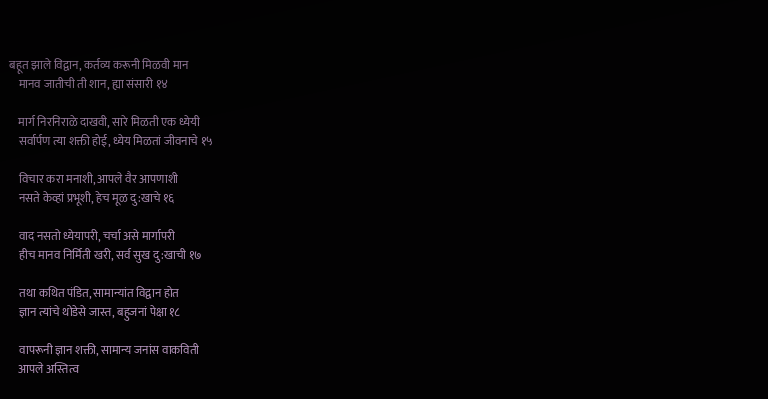बहूत झाले विद्वान, कर्तव्य करूनी मिळवी मान
    मानव जातीची ती शान, ह्या संसारी १४

    मार्ग निरनिराळे दाखवी, सारे मिळती एक ध्येयी
    सर्वार्पण त्या शक्ती होई, ध्येय मिळतां जीवनाचे १५

    विचार करा मनाशी, आपले वैर आपणाशी
    नसते केव्हां प्रभूशी, हेच मूळ दु:खाचे १६

    वाद नसतो ध्येयापरी, चर्चा असे मार्गापरी
    हीच मानव निर्मिती खरी, सर्व सुख दु:खाची १७

    तथा कथित पंडित, सामान्यांत विद्वान होत
    ज्ञान त्यांचे थोडेसे जास्त, बहुजनां पेक्षा १८

    वापरूनी ज्ञान शक्ती, सामान्य जनांस वाकविती
    आपले अस्तित्व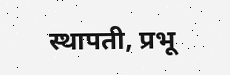स्थापती, प्रभू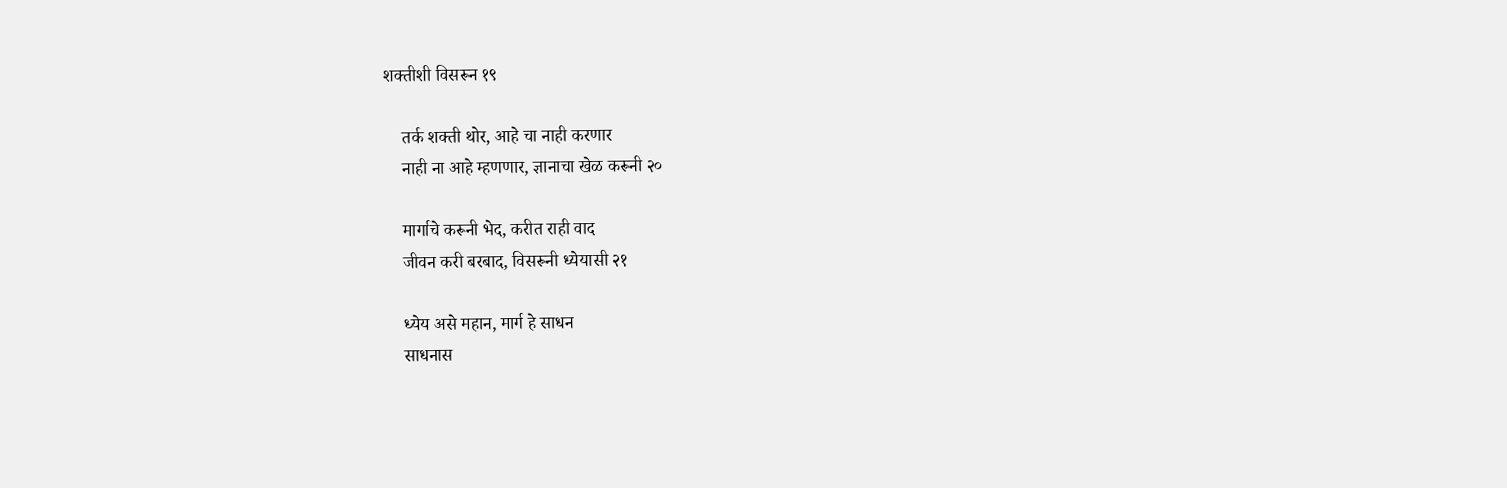शक्तीशी विसरून १९

    तर्क शक्ती थोर, आहे चा नाही करणार
    नाही ना आहे म्हणणार, ज्ञानाचा खेळ करूनी २०

    मार्गाचे करूनी भेद, करीत राही वाद
    जीवन करी बरबाद, विसरूनी ध्येयासी २१

    ध्येय असे महान, मार्ग हे साधन
    साधनास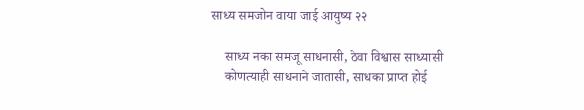साध्य समजोन वाया जाई आयुष्य २२

    साध्य नका समजू साधनासी, ठेवा विश्वास साध्यासी
    कोणत्याही साधनाने जातासी, साधका प्राप्त होई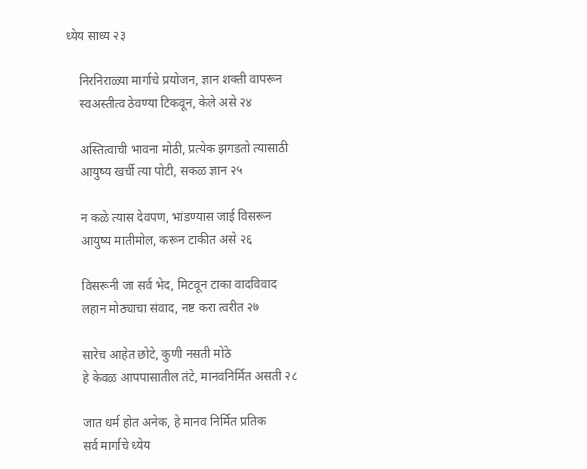ध्येय साध्य २३

    निरनिराळ्या मार्गाचे प्रयोजन, ज्ञान शक्ती वापरून
    स्वअस्तीत्व ठेवण्या टिकवून, केले असे २४

    अस्तित्वाची भावना मोठी, प्रत्येक झगडतो त्यासाठी
    आयुष्य खर्ची त्या पोटी, सकळ ज्ञान २५

    न कळे त्यास देवपण, भांडण्यास जाई विसरून
    आयुष्य मातीमोल, करून टाकीत असे २६

    विसरूनी जा सर्व भेद, मिटवून टाका वादविवाद
    लहान मोठ्याचा संवाद, नष्ट करा त्वरीत २७

    सारेच आहेत छोटे, कुणी नसती मोठे
    हे केवळ आपपासातील तंटे, मानवनिर्मित असती २८

    जात धर्म होत अनेक, हे मानव निर्मित प्रतिक
    सर्व मार्गाचे ध्येय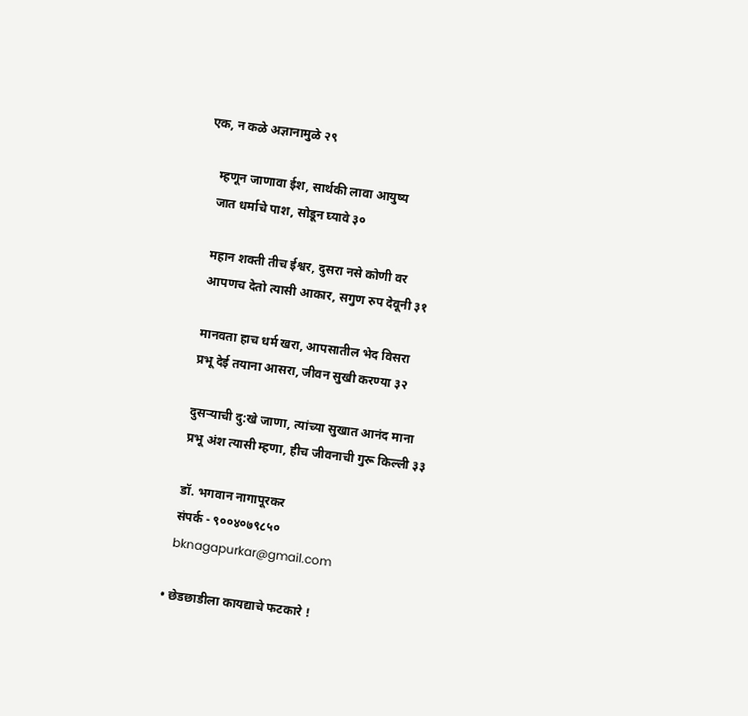एक, न कळे अज्ञानामुळे २९

    म्हणून जाणावा ईश, सार्थकी लावा आयुष्य
    जात धर्माचे पाश, सोडून घ्यावे ३०

    महान शक्ती तीच ईश्वर, दुसरा नसे कोणी वर
    आपणच देतो त्यासी आकार, सगुण रुप देवूनी ३१

    मानवता हाच धर्म खरा, आपसातील भेद विसरा
    प्रभू देई तयाना आसरा, जीवन सुखी करण्या ३२

    दुसऱ्याची दु:खे जाणा, त्यांच्या सुखात आनंद माना
    प्रभू अंश त्यासी म्हणा, हीच जीवनाची गुरू किल्ली ३३

    डॉ. भगवान नागापूरकर
    संपर्क - ९००४०७९८५०
    bknagapurkar@gmail.com

  • छेडछाडीला कायद्याचे फटकारे !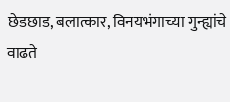छेडछाड, बलात्कार, विनयभंगाच्या गुन्ह्यांचे वाढते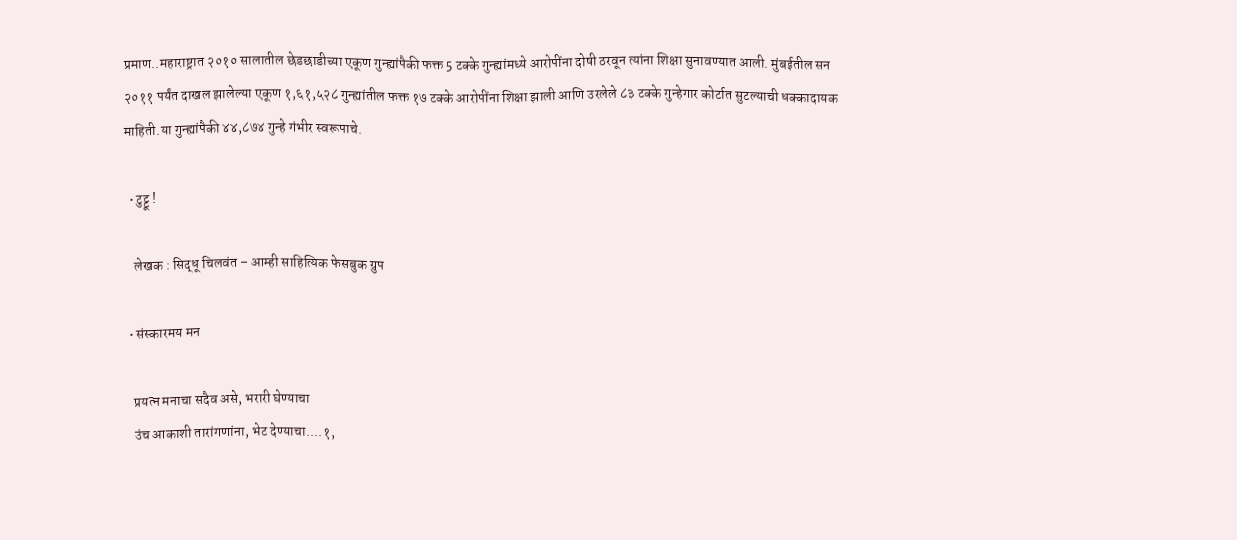प्रमाण..महाराष्ट्रात २०१० सालातील छेडछाडीच्या एकूण गुन्ह्यांपैकी फक्त 5 टक्के गुन्ह्यांमध्ये आरोपींना दोषी ठरवून त्यांना शिक्षा सुनावण्यात आली. मुंबईतील सन २०११ पर्यंत दाखल झालेल्या एकूण १,६१,५२८ गुन्ह्यांतील फक्त १७ टक्के आरोपींना शिक्षा झाली आणि उरलेले ८३ टक्के गुन्हेगार कोर्टात सुटल्याची धक्कादायक माहिती.या गुन्ह्यांपैकी ४४,८७४ गुन्हे गंभीर स्वरूपाचे.

  • टुट्टू !

    लेखक : सिद्धू चिलवंत – आम्ही साहित्यिक फेसबुक ग्रुप

  • संस्कारमय मन

    प्रयत्न मनाचा सदैव असे, भरारी घेण्याचा
    उंच आकाशी तारांगणांना, भेट देण्याचा....१,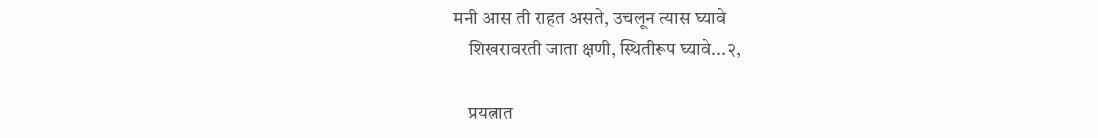मनी आस ती राहत असते, उचलून त्यास घ्यावे
    शिखरावरती जाता क्षणी, स्थितीरूप घ्यावे...२,

    प्रयत्नात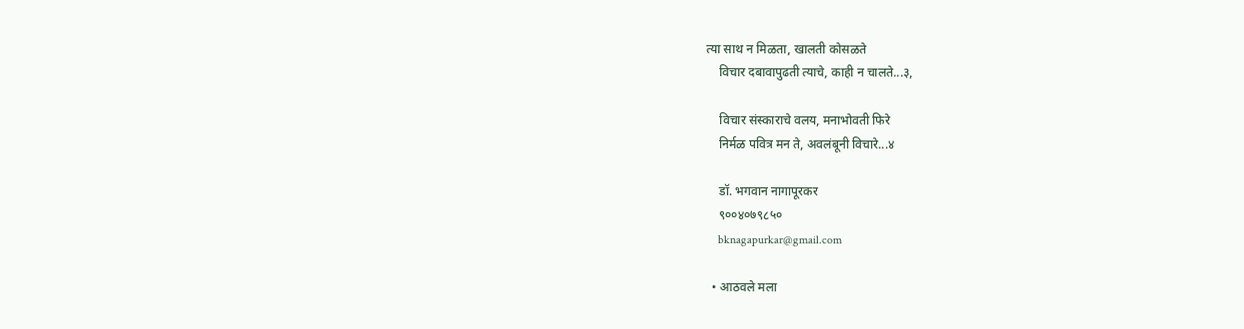त्या साथ न मिळता, खालती कोसळते
    विचार दबावापुढती त्याचे, काही न चालते...३,

    विचार संस्काराचे वलय, मनाभोवती फिरे
    निर्मळ पवित्र मन ते, अवलंबूनी विचारे...४

    डॉ. भगवान नागापूरकर
    ९००४०७९८५०
    bknagapurkar@gmail.com

  • आठवले मला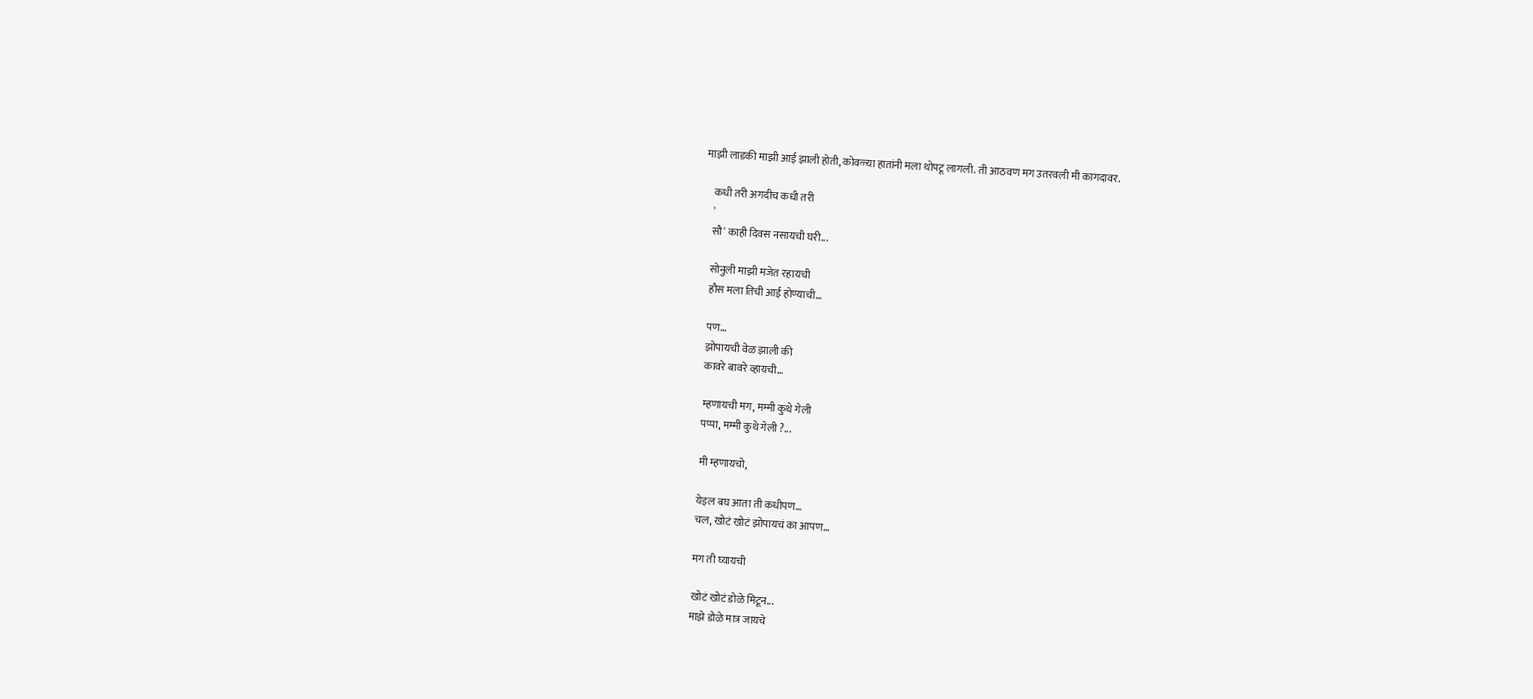माझी लाडकी माझी आई झाली होती, कोवळ्या हातांनी मला थोपटू लागली. ती आठवण मग उतरवली मी कागदावर.

    कधी तरी अगदीच कधी तरी
    '
    सौ' काही दिवस नसायची घरी...

    सोनुली माझी मजेत रहायची
    हौस मला तिची आई होण्याची...

    पण...
    झोपायची वेळ झाली की
    कावरे बावरे व्हायची...

    म्हणायची मग, मम्मी कुथे गेली
    पप्पा, मम्मी कुथे गेली ?...

    मी म्हणायचो,

    येइल बघ आता ती कधीपण...
    चल, खोटं खोटं झोपायचं का आपण...

    मग ती घ्यायची

    खोटं खोटं डोळे मिटून...
    माझे डोळे मात्र जायचे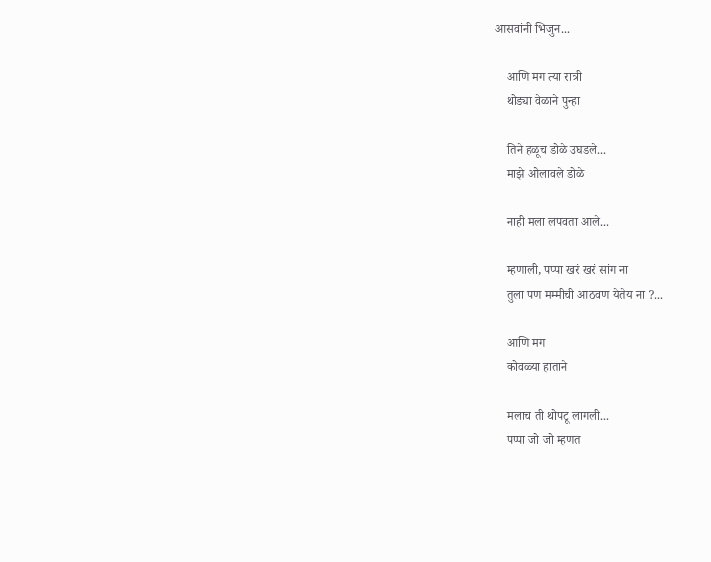आसवांनी भिजुन...

    आणि मग त्या रात्री
    थोड्या वेळाने पुन्हा

    तिने हळूच डोळे उघडले...
    माझे ओलावले डोळे

    नाही मला लपवता आले...

    म्हणाली, पप्पा खरं खरं सांग ना
    तुला पण मम्मीची आठवण येतेय ना ?...

    आणि मग
    कोवळ्या हाताने

    मलाच ती थोपटू लागली...
    पप्पा जो जो म्हणत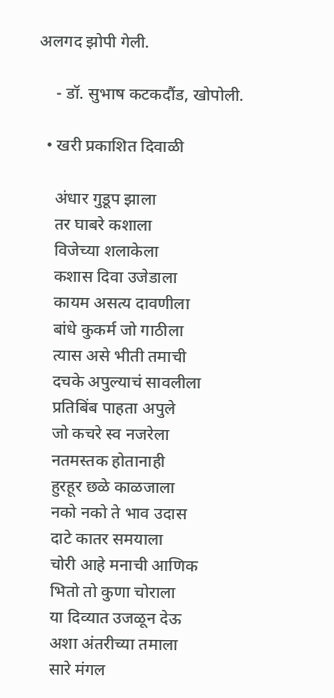अलगद झोपी गेली.

    - डॉ. सुभाष कटकदौंड, खोपोली.

  • खरी प्रकाशित दिवाळी

    अंधार गुडूप झाला
    तर घाबरे कशाला
    विजेच्या शलाकेला
    कशास दिवा उजेडाला
    कायम असत्य दावणीला
    बांधे कुकर्म जो गाठीला
    त्यास असे भीती तमाची
    दचके अपुल्याचं सावलीला
    प्रतिबिंब पाहता अपुले
    जो कचरे स्व नजरेला
    नतमस्तक होतानाही
    हुरहूर छळे काळजाला
    नको नको ते भाव उदास
    दाटे कातर समयाला
    चोरी आहे मनाची आणिक
    भितो तो कुणा चोराला
    या दिव्यात उजळून देऊ
    अशा अंतरीच्या तमाला
    सारे मंगल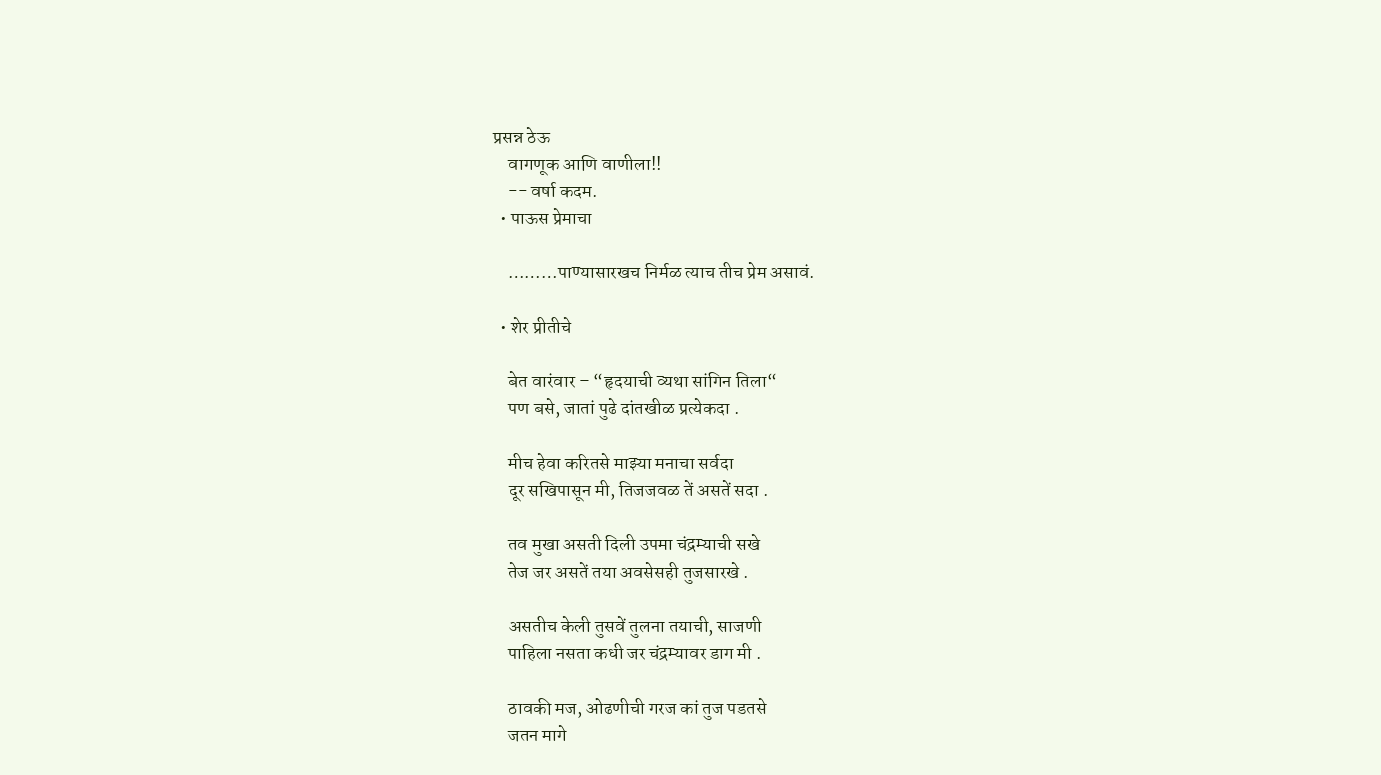प्रसन्न ठेऊ
    वागणूक आणि वाणीला!!
    -- वर्षा कदम.
  • पाऊस प्रेमाचा

    ………पाण्यासारखच निर्मळ त्याच तीच प्रेम असावं.

  • शेर प्रीतीचे

    बेत वारंवार – “हृदयाची व्यथा सांगिन तिला“
    पण बसे, जातां पुढे दांतखीळ प्रत्येकदा .

    मीच हेवा करितसे माझ्या मनाचा सर्वदा
    दूर सखिपासून मी, तिजजवळ तें असतें सदा .

    तव मुखा असती दिली उपमा चंद्रम्याची सखे
    तेज जर असतें तया अवसेसही तुजसारखे .

    असतीच केली तुसवें तुलना तयाची, साजणी
    पाहिला नसता कधी जर चंद्रम्यावर डाग मी .

    ठावकी मज, ओढणीची गरज कां तुज पडतसे
    जतन मागे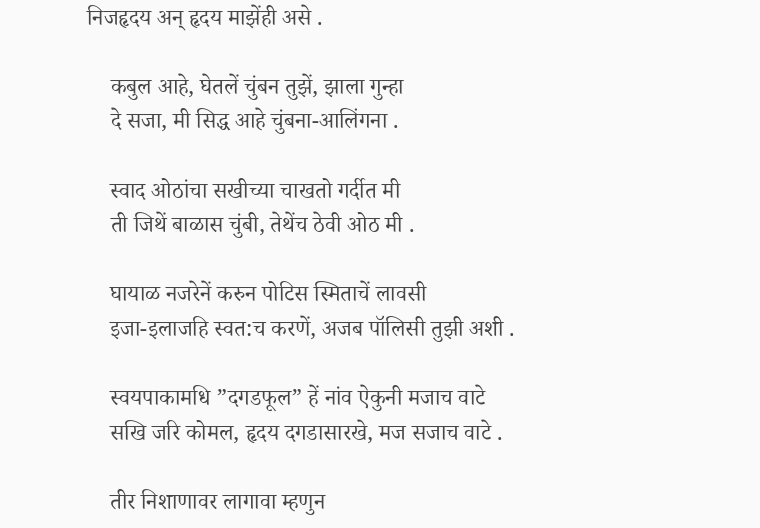निजहृदय अन् हृदय माझेंही असे .

    कबुल आहे, घेतलें चुंबन तुझें, झाला गुन्हा
    दे सजा, मी सिद्ध आहे चुंबना-आलिंगना .

    स्वाद ओठांचा सखीच्या चाखतो गर्दीत मी
    ती जिथें बाळास चुंबी, तेथेंच ठेवी ओठ मी .

    घायाळ नजरेनें करुन पोटिस स्मिताचें लावसी
    इजा-इलाजहि स्वत:च करणें, अजब पॉलिसी तुझी अशी .

    स्वयपाकामधि ”दगडफूल” हें नांव ऐकुनी मजाच वाटे
    सखि जरि कोमल, हृदय दगडासारखे, मज सजाच वाटे .

    तीर निशाणावर लागावा म्हणुन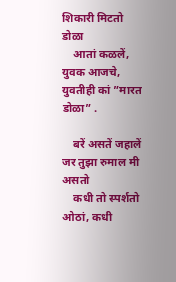शिकारी मिटतो डोळा
    आतां कळलें, युवक आजचे, युवतीही कां ”मारत डोळा” .

    बरें असतें जहालें जर तुझा रुमाल मी असतो
    कधी तो स्पर्शतो ओठां, कधी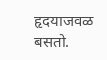हृदयाजवळ बसतो.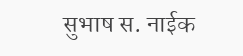सुभाष स. नाईक